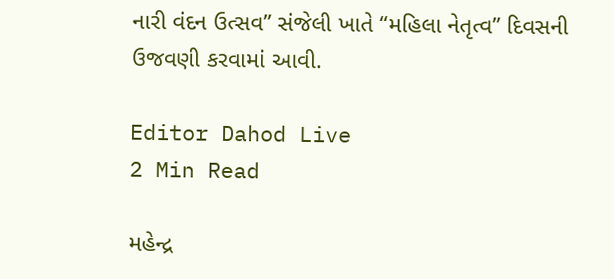નારી વંદન ઉત્સવ” સંજેલી ખાતે “મહિલા નેતૃત્વ” દિવસની ઉજવણી કરવામાં આવી.

Editor Dahod Live
2 Min Read

મહેન્દ્ર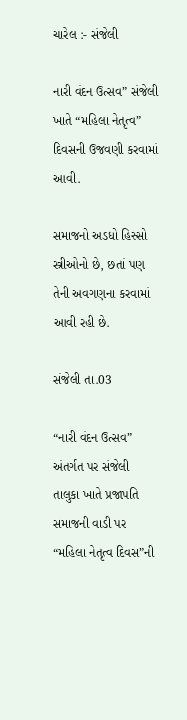ચારેલ :- સંજેલી

નારી વંદન ઉત્સવ” સંજેલી ખાતે “મહિલા નેતૃત્વ” દિવસની ઉજવણી કરવામાં આવી.

સમાજનો અડધો હિસ્સો સ્ત્રીઓનો છે, છતાં પણ તેની અવગણના કરવામાં આવી રહી છે.

સંજેલી તા.03

“નારી વંદન ઉત્સવ” અંતર્ગત પર સંજેલી તાલુકા ખાતે પ્રજાપતિ સમાજની વાડી પર “મહિલા નેતૃત્વ દિવસ”ની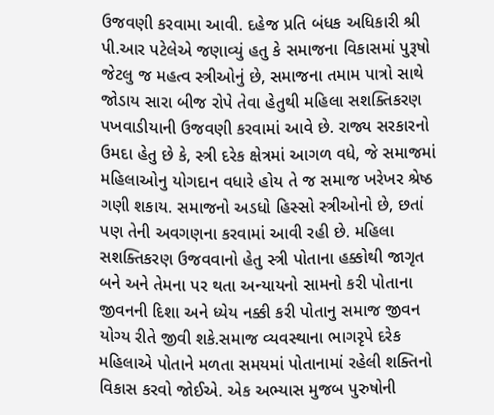ઉજવણી કરવામા આવી. દહેજ પ્રતિ બંધક અધિકારી શ્રી પી.આર પટેલેએ જણાવ્યું હતુ કે સમાજના વિકાસમાં પુરૂષો જેટલુ જ મહત્વ સ્ત્રીઓનું છે, સમાજના તમામ પાત્રો સાથે જોડાય સારા બીજ રોપે તેવા હેતુથી મહિલા સશક્તિકરણ પખવાડીયાની ઉજવણી કરવામાં આવે છે. રાજ્ય સરકારનો ઉમદા હેતુ છે કે, સ્ત્રી દરેક ક્ષેત્રમાં આગળ વધે, જે સમાજમાં મહિલાઓનુ યોગદાન વધારે હોય તે જ સમાજ ખરેખર શ્રેષ્ઠ ગણી શકાય. સમાજનો અડધો હિસ્સો સ્ત્રીઓનો છે, છતાં પણ તેની અવગણના કરવામાં આવી રહી છે. મહિલા સશક્તિકરણ ઉજવવાનો હેતુ સ્ત્રી પોતાના હક્કોથી જાગૃત બને અને તેમના પર થતા અન્યાયનો સામનો કરી પોતાના જીવનની દિશા અને ધ્યેય નક્કી કરી પોતાનુ સમાજ જીવન યોગ્ય રીતે જીવી શકે.સમાજ વ્યવસ્થાના ભાગરૃપે દરેક મહિલાએ પોતાને મળતા સમયમાં પોતાનામાં રહેલી શક્તિનો વિકાસ કરવો જોઈએ. એક અભ્યાસ મુજબ પુરુષોની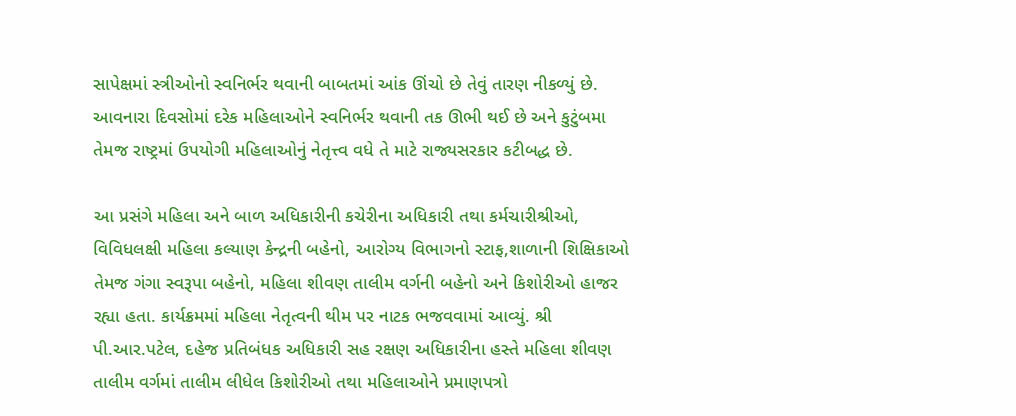સાપેક્ષમાં સ્ત્રીઓનો સ્વનિર્ભર થવાની બાબતમાં આંક ઊંચો છે તેવું તારણ નીકળ્યું છે. આવનારા દિવસોમાં દરેક મહિલાઓને સ્વનિર્ભર થવાની તક ઊભી થઈ છે અને કુટુંબમા તેમજ રાષ્ટ્રમાં ઉપયોગી મહિલાઓનું નેતૃત્ત્વ વધે તે માટે રાજ્યસરકાર કટીબદ્ધ છે.

આ પ્રસંગે મહિલા અને બાળ અધિકારીની કચેરીના અધિકારી તથા કર્મચારીશ્રીઓ, વિવિધલક્ષી મહિલા કલ્યાણ કેન્દ્રની બહેનો, આરોગ્ય વિભાગનો સ્ટાફ,શાળાની શિક્ષિકાઓ તેમજ ગંગા સ્વરૂપા બહેનો, મહિલા શીવણ તાલીમ વર્ગની બહેનો અને કિશોરીઓ હાજર રહ્યા હતા. કાર્યક્રમમાં મહિલા નેતૃત્વની થીમ પર નાટક ભજવવામાં આવ્યું. શ્રી પી.આર.પટેલ, દહેજ પ્રતિબંધક અધિકારી સહ રક્ષણ અધિકારીના હસ્તે મહિલા શીવણ તાલીમ વર્ગમાં તાલીમ લીધેલ કિશોરીઓ તથા મહિલાઓને પ્રમાણપત્રો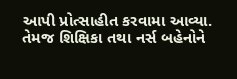આપી પ્રોત્સાહીત કરવામા આવ્યા. તેમજ શિક્ષિકા તથા નર્સ બહેનોને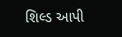શિલ્ડ આપી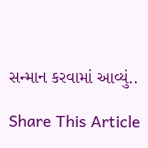સન્માન કરવામાં આવ્યું..

Share This Article